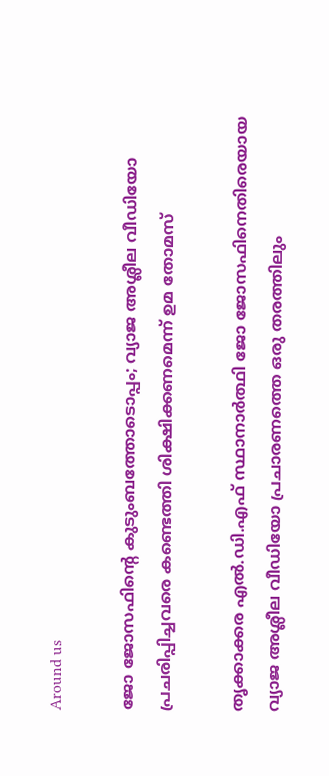Around us

ജോ ജോസഫിന്റെ കുടുംബത്തോടൊപ്പം; വ്യാജ അശ്ലീല വീഡിയോ പ്രചരിപ്പിച്ചവരെ കണ്ടെത്തി ശിക്ഷിക്കണമെന്ന് ഉമ തോമസ്

തൃക്കാക്കര എല്‍.ഡി.എഫ് സ്ഥാനാര്‍ത്ഥി ജോ ജോസഫിനെതിരെയായ വ്യാജ അശ്ലീല വീഡിയോ പ്രചാരണത്തെ ഒരു തരത്തിലും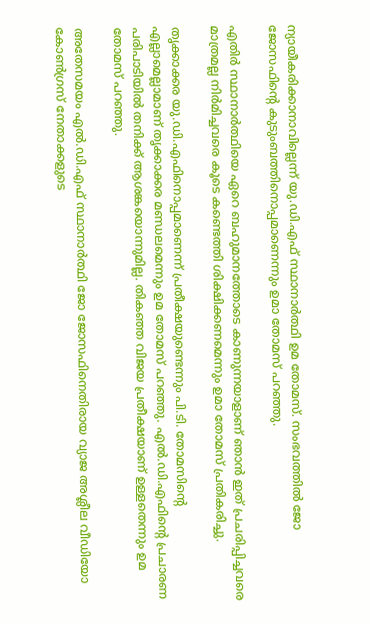ന്യായീകരിക്കാനാവില്ലെന്ന് യു.ഡി.എഫ് സ്ഥാനാര്‍ത്ഥി ഉമ തോമസ്. സംഭവത്തില്‍ ജോ ജോസഫിന്റെ കുടുംബത്തിനൊപ്പമാണെന്നും ഉമാ തോമസ് പറഞ്ഞു.

എതിര്‍ സ്ഥാനാര്‍ത്ഥിയെ ഏറെ ബഹുമാനത്തോടെ കാണുന്നയാളാണ് ഞാന്‍ ഇത് പ്രചരിപ്പിച്ചവരെ മാത്രമല്ല നിര്‍മിച്ചവരെ കൂടെ കണ്ടെത്തി ശിക്ഷിക്കണമെന്നും ഉമാ തോമസ് പ്രതികരിച്ചു.

തൃക്കാക്കര യു.ഡി.എഫിനൊപ്പമാണെന്ന് പ്രതീക്ഷയുണ്ടെന്നും പി.ടി. തോമസിന്റെ എല്ലാമെല്ലാമാണ് തൃക്കാക്കര മണ്ഡലമെന്നും ഉമ തോമസ് പറഞ്ഞു. എല്‍.ഡി.എഫിന്റെ പ്രചാരണ പരിപാടിയില്‍ തനിക്ക് ആശങ്കയൊന്നുമില്ല. തികഞ്ഞ വിജയ പ്രതീക്ഷയാണ് ഉള്ളതെന്നും ഉമ തോമസ് പറഞ്ഞു.

അതേസമയം എല്‍.ഡി.എഫ് സ്ഥാനാര്‍ത്ഥി ജോ ജോസഫിനെതിരായ വ്യാജ അശ്ലീല വീഡിയോ കോണ്‍ഗ്രസ് നേതാക്കളുടെ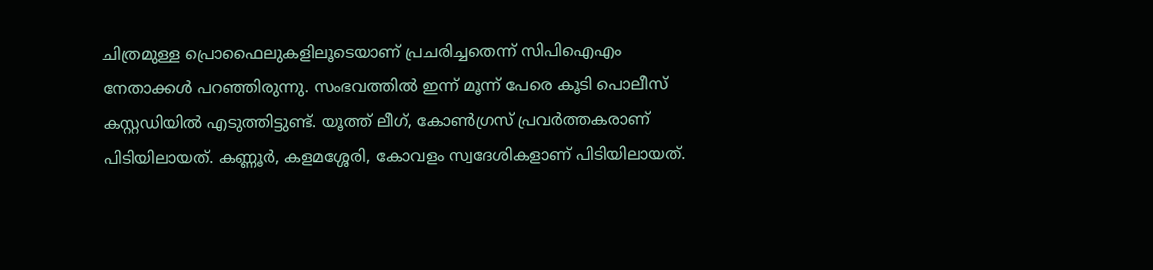ചിത്രമുള്ള പ്രൊഫൈലുകളിലൂടെയാണ് പ്രചരിച്ചതെന്ന് സിപിഐഎം നേതാക്കള്‍ പറഞ്ഞിരുന്നു. സംഭവത്തില്‍ ഇന്ന് മൂന്ന് പേരെ കൂടി പൊലീസ് കസ്റ്റഡിയില്‍ എടുത്തിട്ടുണ്ട്. യൂത്ത് ലീഗ്, കോണ്‍ഗ്രസ് പ്രവര്‍ത്തകരാണ് പിടിയിലായത്. കണ്ണൂര്‍, കളമശ്ശേരി, കോവളം സ്വദേശികളാണ് പിടിയിലായത്.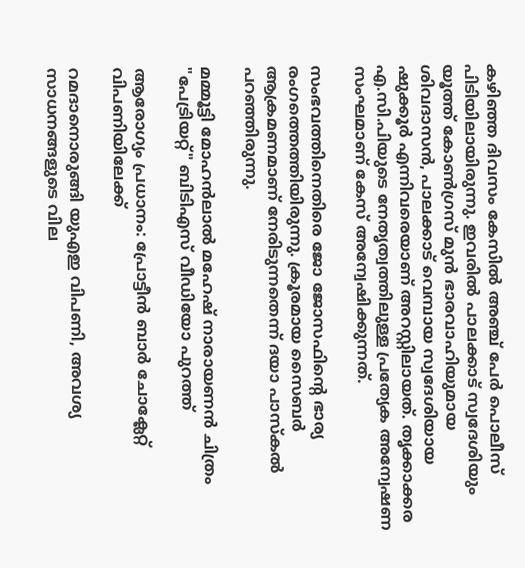കഴിഞ്ഞ ദിവസം കേസില്‍ അഞ്ച് പേര്‍ പൊലീസ് പിടിയിലായിരുന്നു. ഇവരില്‍ പാലക്കാട് സ്വദേശിയും യൂത്ത് കോണ്‍ഗ്രസ് മുന്‍ ഭാരവാഹിയുമായ ശിവദാസന്‍, പാലക്കാട് വെമ്പായ സ്വദേശിയായ ഷുക്കൂര്‍ എന്നിവരെയാണ് അറസ്റ്റിലായത്. തൃക്കാക്കര എ.സി.പിയുടെ നേതൃത്വത്തിലുള്ള പ്രത്യേക അന്വേഷണ സംഘമാണ് കേസ് അന്വേഷിക്കുന്നത്.

സംഭവത്തിനെതിരെ ജോ ജോസഫിന്റെ ഭാര്യ രംഗത്തെത്തിയിരുന്നു. ക്രൂരമായ സൈബര്‍ ആക്രമണമാണ് നേരിടുന്നതെന്ന് ദയാ പാസ്‌കല്‍ പറഞ്ഞിരുന്നു.

മമ്മൂട്ടി മോഹൻലാൽ മഹേഷ് നാരായണൻ ചിത്രം "പേട്രിയറ്റ്" ബിടിഎസ് വീഡിയോ പുറത്ത്

ആരോഗ്യം പ്രധാനം: പ്രോട്ടീൻ ബാർ ചോക്ലേറ്റ് വിപണിയിലേക്ക്

റമദാനൊരുങ്ങി യുഎഇ വിപണി, അവശ്യ സാധനങ്ങളുടെ വില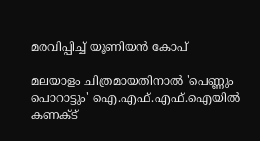മരവിപ്പിച്ച് യൂണിയന്‍ കോപ്

മലയാളം ചിത്രമായതിനാൽ 'പെണ്ണും പൊറാട്ടും' ഐ.എഫ്.എഫ്.ഐയിൽ കണക്ട്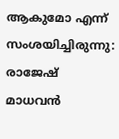ആകുമോ എന്ന് സംശയിച്ചിരുന്നു: രാജേഷ് മാധവൻ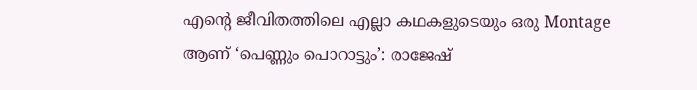എന്റെ ജീവിതത്തിലെ എല്ലാ കഥകളുടെയും ഒരു Montage ആണ് ‘പെണ്ണും പൊറാട്ടും’: രാജേഷ്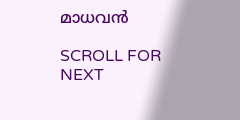മാധവൻ

SCROLL FOR NEXT